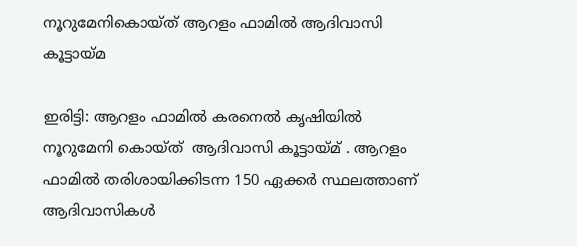നൂറുമേനികൊയ്ത് ആറളം ഫാമിൽ ആദിവാസി കൂട്ടായ്മ

ഇരിട്ടി: ആറളം ഫാമിൽ കരനെൽ കൃഷിയിൽ നൂറുമേനി കൊയ്ത്  ആദിവാസി കൂട്ടായ്മ് . ആറളം ഫാമിൽ തരിശായിക്കിടന്ന 150 ഏക്കർ സ്ഥലത്താണ്  ആദിവാസികൾ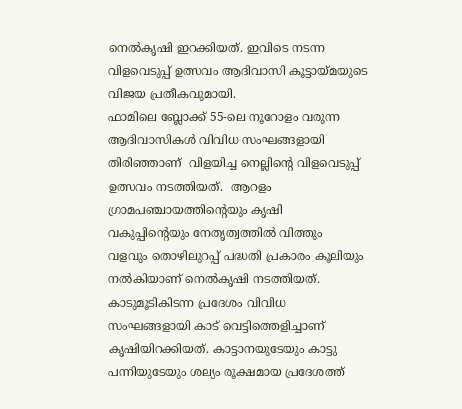നെൽകൃഷി ഇറക്കിയത്. ഇവിടെ നടന്ന വിളവെടുപ്പ് ഉത്സവം ആദിവാസി കൂട്ടായ്മയുടെ വിജയ പ്രതീകവുമായി.
ഫാമിലെ ബ്ലോക്ക് 55-ലെ നൂറോളം വരുന്ന ആദിവാസികള്‍ വിവിധ സംഘങ്ങളായി തിരിഞ്ഞാണ്  വിളയിച്ച നെല്ലിന്റെ വിളവെടുപ്പ് ഉത്സവം നടത്തിയത്.  ആറളം ഗ്രാമപഞ്ചായത്തിന്റെയും കൃഷി വകുപ്പിന്റെയും നേതൃത്വത്തില്‍ വിത്തും  വളവും തൊഴിലുറപ്പ് പദ്ധതി പ്രകാരം കൂലിയും നല്‍കിയാണ് നെല്‍കൃഷി നടത്തിയത്. കാടുമൂടികിടന്ന പ്രദേശം വിവിധ സംഘങ്ങളായി കാട് വെട്ടിത്തെളിച്ചാണ് കൃഷിയിറക്കിയത്. കാട്ടാനയുടേയും കാട്ടു പന്നിയുടേയും ശല്യം രൂക്ഷമായ പ്രദേശത്ത്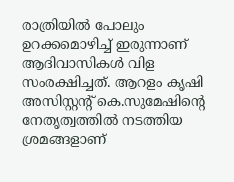രാത്രിയിൽ പോലും  ഉറക്കമൊഴിച്ച് ഇരുന്നാണ് ആദിവാസികള്‍ വിള സംരക്ഷിച്ചത്. ആറളം കൃഷി അസിസ്റ്റന്റ് കെ.സുമേഷിന്റെ നേതൃത്വത്തില്‍ നടത്തിയ ശ്രമങ്ങളാണ്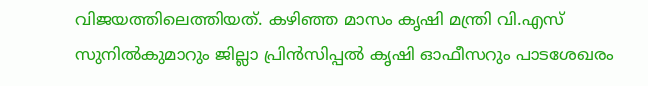വിജയത്തിലെത്തിയത്. കഴിഞ്ഞ മാസം കൃഷി മന്ത്രി വി.എസ് സുനില്‍കുമാറും ജില്ലാ പ്രിന്‍സിപ്പല്‍ കൃഷി ഓഫീസറും പാടശേഖരം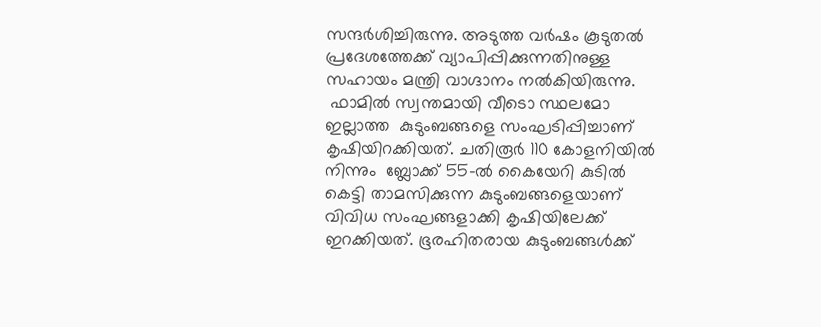സന്ദര്‍ശിച്ചിരുന്നു. അടുത്ത വര്‍ഷം കൂടുതല്‍ പ്രദേശത്തേക്ക് വ്യാപിപ്പിക്കുന്നതിനുള്ള സഹായം മന്ത്രി വാഗ്ദാനം നല്‍കിയിരുന്നു.
 ഫാമില്‍ സ്വന്തമായി വീടൊ സ്ഥലമോ ഇല്ലാത്ത  കുടുംബങ്ങളെ സംഘടിപ്പിച്ചാണ് കൃഷിയിറക്കിയത്. ചതിരൂര്‍ 110 കോളനിയില്‍ നിന്നും  ബ്ലോക്ക് 55-ല്‍ കൈയേറി കുടില്‍ കെട്ടി താമസിക്കുന്ന കുടുംബങ്ങളെയാണ് വിവിധ സംഘങ്ങളാക്കി കൃഷിയിലേക്ക് ഇറക്കിയത്. ഭൂരഹിതരായ കുടുംബങ്ങള്‍ക്ക്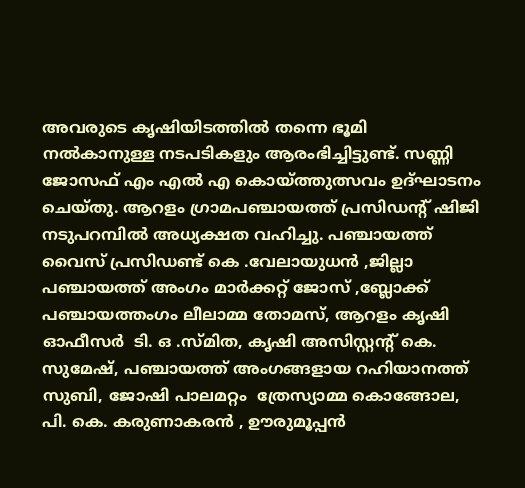അവരുടെ കൃഷിയിടത്തില്‍ തന്നെ ഭൂമി നല്‍കാനുള്ള നടപടികളും ആരംഭിച്ചിട്ടുണ്ട്. സണ്ണി ജോസഫ് എം എല്‍ എ കൊയ്ത്തുത്സവം ഉദ്ഘാടനം ചെയ്തു. ആറളം ഗ്രാമപഞ്ചായത്ത് പ്രസിഡന്റ് ഷിജി നടുപറമ്പില്‍ അധ്യക്ഷത വഹിച്ചു. പഞ്ചായത്ത് വൈസ് പ്രസിഡണ്ട് കെ .വേലായുധന്‍ ,ജില്ലാ പഞ്ചായത്ത് അംഗം മാര്‍ക്കറ്റ് ജോസ് ,ബ്ലോക്ക് പഞ്ചായത്തംഗം ലീലാമ്മ തോമസ്, ആറളം കൃഷി ഓഫീസര്‍  ടി. ഒ .സ്മിത, കൃഷി അസിസ്റ്റന്റ് കെ.  സുമേഷ്, പഞ്ചായത്ത് അംഗങ്ങളായ റഹിയാനത്ത് സുബി, ജോഷി പാലമറ്റം  ത്രേസ്യാമ്മ കൊങ്ങോല, പി. കെ. കരുണാകരന്‍ , ഊരുമൂപ്പന്‍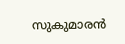സുകുമാരന്‍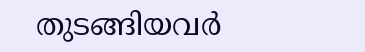തുടങ്ങിയവര്‍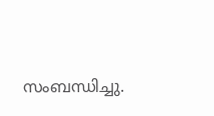സംബന്ധിച്ചു.